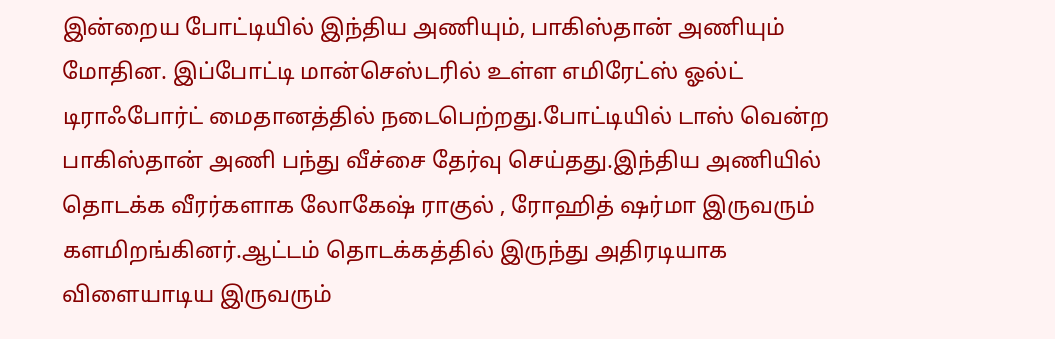இன்றைய போட்டியில் இந்திய அணியும், பாகிஸ்தான் அணியும் மோதின. இப்போட்டி மான்செஸ்டரில் உள்ள எமிரேட்ஸ் ஓல்ட் டிராஃபோர்ட் மைதானத்தில் நடைபெற்றது.போட்டியில் டாஸ் வென்ற பாகிஸ்தான் அணி பந்து வீச்சை தேர்வு செய்தது.இந்திய அணியில் தொடக்க வீரர்களாக லோகேஷ் ராகுல் , ரோஹித் ஷர்மா இருவரும் களமிறங்கினர்.ஆட்டம் தொடக்கத்தில் இருந்து அதிரடியாக விளையாடிய இருவரும்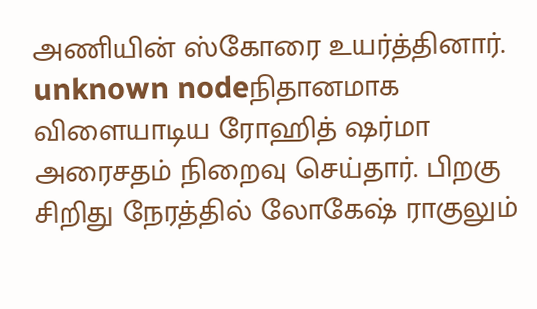அணியின் ஸ்கோரை உயர்த்தினார்.
unknown nodeநிதானமாக விளையாடிய ரோஹித் ஷர்மா அரைசதம் நிறைவு செய்தார். பிறகு சிறிது நேரத்தில் லோகேஷ் ராகுலும்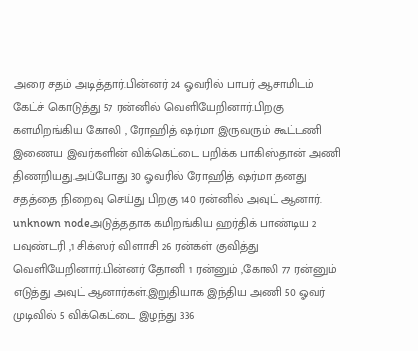அரை சதம் அடித்தார்.பின்னர் 24 ஓவரில் பாபர் ஆசாமிடம் கேட்ச் கொடுத்து 57 ரன்னில் வெளியேறினார்.பிறகு களமிறங்கிய கோலி , ரோஹித் ஷர்மா இருவரும் கூட்டணி இணைய இவர்களின் விக்கெட்டை பறிக்க பாகிஸ்தான் அணி திணறியது.அப்போது 30 ஓவரில் ரோஹித் ஷர்மா தனது சதத்தை நிறைவு செய்து பிறகு 140 ரன்னில் அவுட் ஆனார்.
unknown nodeஅடுத்ததாக கமிறங்கிய ஹர்திக் பாண்டிய 2 பவுண்டரி ,1 சிக்ஸர் விளாசி 26 ரன்கள் குவித்து வெளியேறினார்.பின்னர் தோனி 1 ரன்னும் ,கோலி 77 ரன்னும் எடுத்து அவுட் ஆனார்கள்.இறுதியாக இந்திய அணி 50 ஓவர் முடிவில் 5 விக்கெட்டை இழந்து 336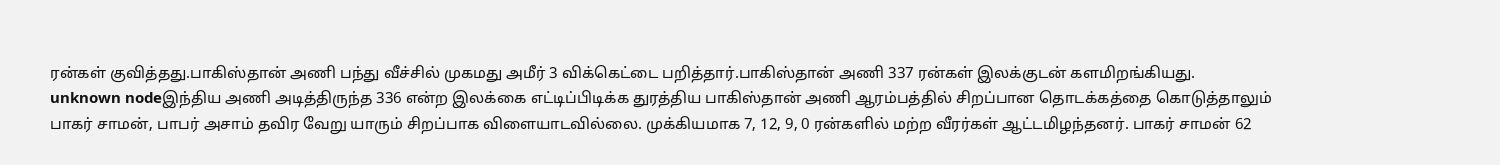ரன்கள் குவித்தது.பாகிஸ்தான் அணி பந்து வீச்சில் முகமது அமீர் 3 விக்கெட்டை பறித்தார்.பாகிஸ்தான் அணி 337 ரன்கள் இலக்குடன் களமிறங்கியது.
unknown nodeஇந்திய அணி அடித்திருந்த 336 என்ற இலக்கை எட்டிப்பிடிக்க துரத்திய பாகிஸ்தான் அணி ஆரம்பத்தில் சிறப்பான தொடக்கத்தை கொடுத்தாலும் பாகர் சாமன், பாபர் அசாம் தவிர வேறு யாரும் சிறப்பாக விளையாடவில்லை. முக்கியமாக 7, 12, 9, 0 ரன்களில் மற்ற வீரர்கள் ஆட்டமிழந்தனர். பாகர் சாமன் 62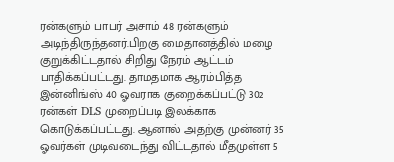ரன்களும் பாபர் அசாம் 48 ரன்களும் அடிந்திருந்தனர்.பிறகு மைதானத்தில் மழை குறுக்கிட்டதால் சிறிது நேரம் ஆட்டம் பாதிக்கப்பட்டது. தாமதமாக ஆரம்பித்த இன்னிங்ஸ் 40 ஓவராக குறைக்கப்பட்டு 302 ரன்கள் DLS முறைப்படி இலக்காக கொடுக்கப்பட்டது. ஆனால் அதற்கு முன்னர் 35 ஓவர்கள் முடிவடைந்து விட்டதால் மீதமுள்ள 5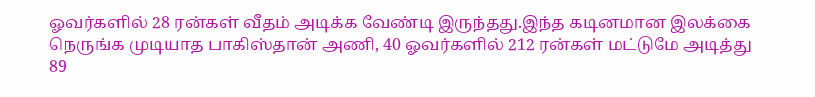ஓவர்களில் 28 ரன்கள் வீதம் அடிக்க வேண்டி இருந்தது.இந்த கடினமான இலக்கை நெருங்க முடியாத பாகிஸ்தான் அணி, 40 ஓவர்களில் 212 ரன்கள் மட்டுமே அடித்து 89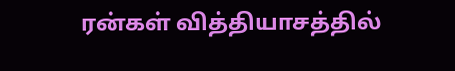ரன்கள் வித்தியாசத்தில்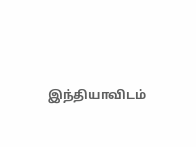இந்தியாவிடம்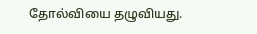தோல்வியை தழுவியது.